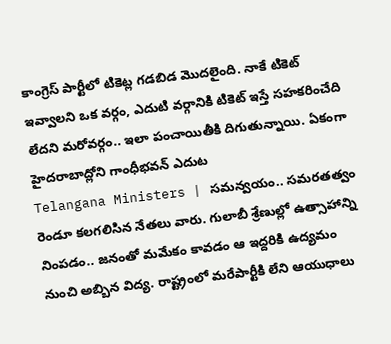కాంగ్రెస్ పార్టీలో టికెట్ల గడబిడ మొదలైంది. నాకే టికెట్ ఇవ్వాలని ఒక వర్గం, ఎదుటి వర్గానికి టికెట్ ఇస్తే సహకరించేది లేదని మరోవర్గం.. ఇలా పంచాయితీకి దిగుతున్నాయి. ఏకంగా హైదరాబాద్లోని గాంధీభవన్ ఎదుట
Telangana Ministers | సమన్వయం.. సమరతత్వం రెండూ కలగలిసిన నేతలు వారు. గులాబీ శ్రేణుల్లో ఉత్సాహాన్ని నింపడం.. జనంతో మమేకం కావడం ఆ ఇద్దరికి ఉద్యమం నుంచి అబ్బిన విద్య. రాష్ట్రంలో మరేపార్టీకి లేని ఆయుధాలు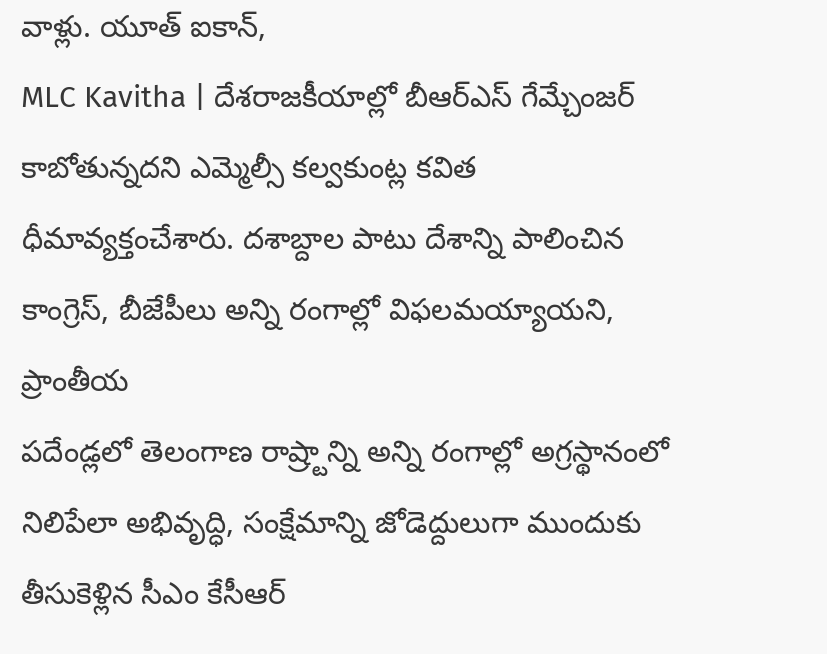వాళ్లు. యూత్ ఐకాన్,
MLC Kavitha | దేశరాజకీయాల్లో బీఆర్ఎస్ గేమ్చేంజర్ కాబోతున్నదని ఎమ్మెల్సీ కల్వకుంట్ల కవిత ధీమావ్యక్తంచేశారు. దశాబ్దాల పాటు దేశాన్ని పాలించిన కాంగ్రెస్, బీజేపీలు అన్ని రంగాల్లో విఫలమయ్యాయని, ప్రాంతీయ
పదేండ్లలో తెలంగాణ రాష్ర్టాన్ని అన్ని రంగాల్లో అగ్రస్థానంలో నిలిపేలా అభివృద్ధి, సంక్షేమాన్ని జోడెద్దులుగా ముందుకు తీసుకెళ్లిన సీఎం కేసీఆర్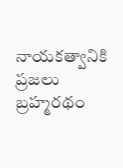నాయకత్వానికి ప్రజలు బ్రహ్మరథం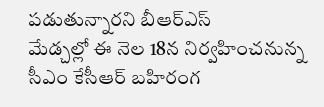పడుతున్నారని బీఆర్ఎస్
మేడ్చల్లో ఈ నెల 18న నిర్వహించనున్న సీఎం కేసీఆర్ బహిరంగ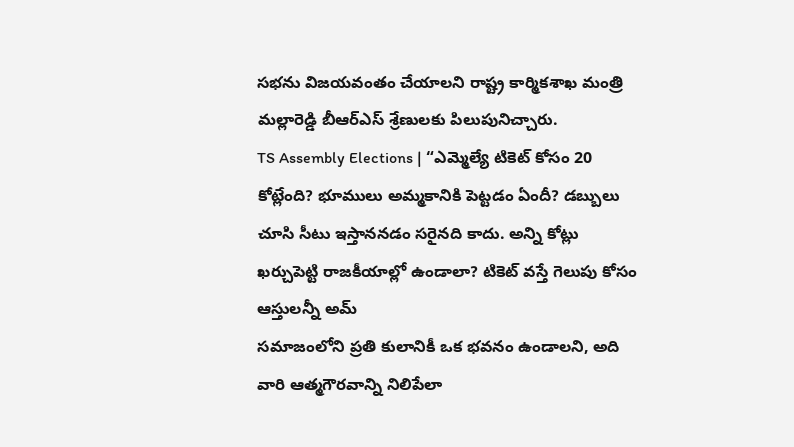సభను విజయవంతం చేయాలని రాష్ట్ర కార్మికశాఖ మంత్రి మల్లారెడ్డి బీఆర్ఎస్ శ్రేణులకు పిలుపునిచ్చారు.
TS Assembly Elections | “ఎమ్మెల్యే టికెట్ కోసం 20 కోట్లేంది? భూములు అమ్మకానికి పెట్టడం ఏందీ? డబ్బులు చూసి సీటు ఇస్తాననడం సరైనది కాదు. అన్ని కోట్లు ఖర్చుపెట్టి రాజకీయాల్లో ఉండాలా? టికెట్ వస్తే గెలుపు కోసం ఆస్తులన్నీ అమ్
సమాజంలోని ప్రతి కులానికీ ఒక భవనం ఉండాలని, అది వారి ఆత్మగౌరవాన్ని నిలిపేలా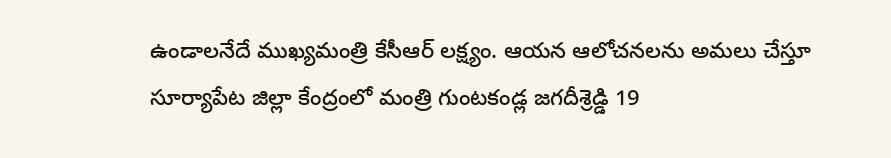ఉండాలనేదే ముఖ్యమంత్రి కేసీఆర్ లక్ష్యం. ఆయన ఆలోచనలను అమలు చేస్తూ సూర్యాపేట జిల్లా కేంద్రంలో మంత్రి గుంటకండ్ల జగదీశ్రెడ్డి 19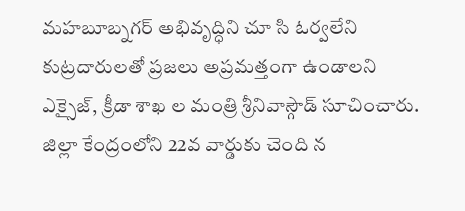మహబూబ్నగర్ అభివృద్ధిని చూ సి ఓర్వలేని కుట్రదారులతో ప్రజలు అప్రమత్తంగా ఉండాలని ఎక్సైజ్, క్రీడా శాఖ ల మంత్రి శ్రీనివాస్గౌడ్ సూచించారు. జిల్లా కేంద్రంలోని 22వ వార్డుకు చెంది న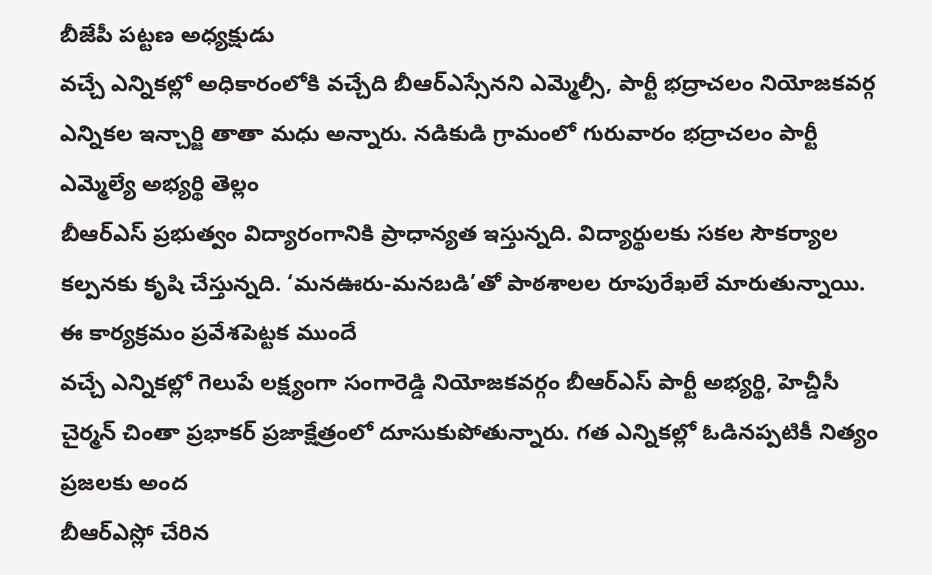బీజేపీ పట్టణ అధ్యక్షుడు
వచ్చే ఎన్నికల్లో అధికారంలోకి వచ్చేది బీఆర్ఎస్సేనని ఎమ్మెల్సీ, పార్టీ భద్రాచలం నియోజకవర్గ ఎన్నికల ఇన్చార్జి తాతా మధు అన్నారు. నడికుడి గ్రామంలో గురువారం భద్రాచలం పార్టీ ఎమ్మెల్యే అభ్యర్థి తెల్లం
బీఆర్ఎస్ ప్రభుత్వం విద్యారంగానికి ప్రాధాన్యత ఇస్తున్నది. విద్యార్థులకు సకల సౌకర్యాల కల్పనకు కృషి చేస్తున్నది. ‘మనఊరు-మనబడి’తో పాఠశాలల రూపురేఖలే మారుతున్నాయి. ఈ కార్యక్రమం ప్రవేశపెట్టక ముందే
వచ్చే ఎన్నికల్లో గెలుపే లక్ష్యంగా సంగారెడ్డి నియోజకవర్గం బీఆర్ఎస్ పార్టీ అభ్యర్థి, హెచ్డీసీ చైర్మన్ చింతా ప్రభాకర్ ప్రజాక్షేత్రంలో దూసుకుపోతున్నారు. గత ఎన్నికల్లో ఓడినప్పటికీ నిత్యం ప్రజలకు అంద
బీఆర్ఎస్లో చేరిన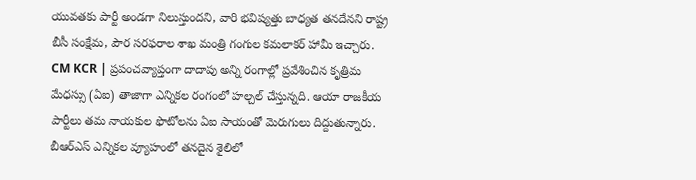యువతకు పార్టీ అండగా నిలుస్తుందని, వారి భవిష్యత్తు బాధ్యత తనదేనని రాష్ట్ర బీసీ సంక్షేమ, పౌర సరఫరాల శాఖ మంత్రి గంగుల కమలాకర్ హామీ ఇచ్చారు.
CM KCR | ప్రపంచవ్యాప్తంగా దాదాపు అన్ని రంగాల్లో ప్రవేశించిన కృత్రిమ మేధస్సు (ఏఐ) తాజాగా ఎన్నికల రంగంలో హల్చల్ చేస్తున్నది. ఆయా రాజకీయ పార్టీలు తమ నాయకుల ఫొటోలను ఏఐ సాయంతో మెరుగులు దిద్దుతున్నారు.
బీఆర్ఎస్ ఎన్నికల వ్యూహంలో తనదైన శైలిలో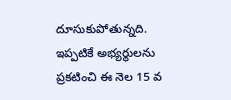దూసుకుపోతున్నది. ఇప్పటికే అభ్యర్థులను ప్రకటించి ఈ నెల 15 వ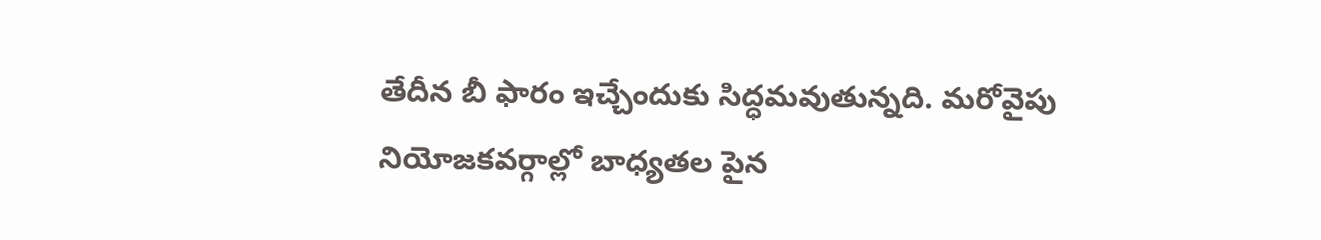తేదీన బీ ఫారం ఇచ్చేందుకు సిద్ధమవుతున్నది. మరోవైపు నియోజకవర్గాల్లో బాధ్యతల పైన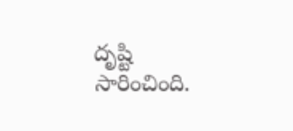దృష్టి సారించింది.